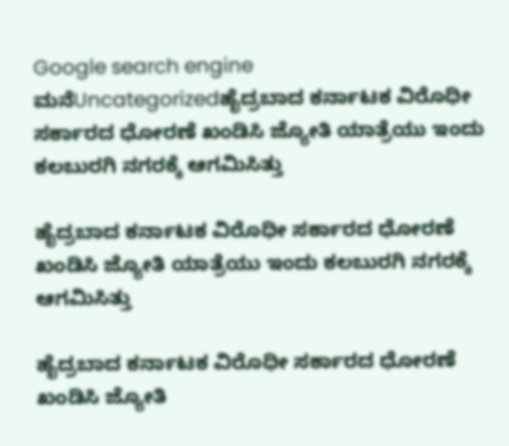Google search engine
ಮನೆUncategorizedಹೈದ್ರಬಾದ ಕರ್ನಾಟಕ ವಿರೊಧೀ ಸರ್ಕಾರದ ಧೋರಣೆ ಖಂಡಿಸಿ ಜ್ಯೋತಿ ಯಾತ್ರೆಯು ಇಂದು ಕಲಬುರಗಿ ನಗರಕ್ಕೆ ಆಗಮಿಸಿತ್ತು

ಹೈದ್ರಬಾದ ಕರ್ನಾಟಕ ವಿರೊಧೀ ಸರ್ಕಾರದ ಧೋರಣೆ ಖಂಡಿಸಿ ಜ್ಯೋತಿ ಯಾತ್ರೆಯು ಇಂದು ಕಲಬುರಗಿ ನಗರಕ್ಕೆ ಆಗಮಿಸಿತ್ತು

ಹೈದ್ರಬಾದ ಕರ್ನಾಟಕ ವಿರೊಧೀ ಸರ್ಕಾರದ ಧೋರಣೆ ಖಂಡಿಸಿ ಜ್ಯೋತಿ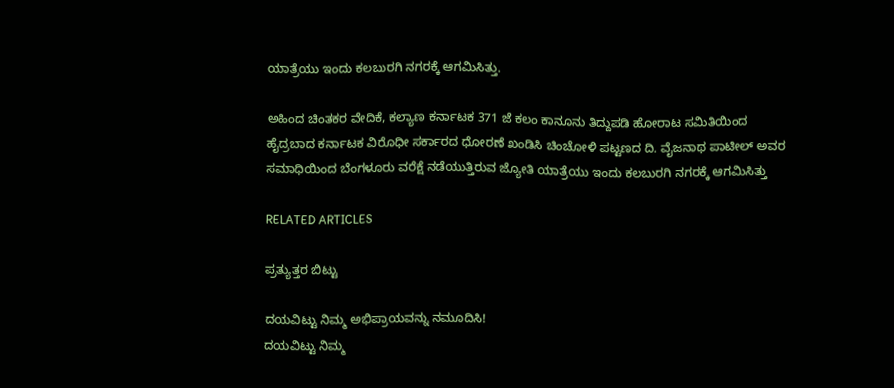ಯಾತ್ರೆಯು ಇಂದು ಕಲಬುರಗಿ ನಗರಕ್ಕೆ ಆಗಮಿಸಿತ್ತು.

ಅಹಿಂದ ಚಿಂತಕರ ವೇದಿಕೆ, ಕಲ್ಯಾಣ ಕರ್ನಾಟಕ 371 ಜೆ ಕಲಂ ಕಾನೂನು ತಿದ್ದುಪಡಿ ಹೋರಾಟ ಸಮಿತಿಯಿಂದ ಹೈದ್ರಬಾದ ಕರ್ನಾಟಕ ವಿರೊಧೀ ಸರ್ಕಾರದ ಧೋರಣೆ ಖಂಡಿಸಿ ಚಿಂಚೋಳಿ ಪಟ್ಟಣದ ದಿ. ವೈಜನಾಥ ಪಾಟೀಲ್ ಅವರ ಸಮಾಧಿಯಿಂದ ಬೆಂಗಳೂರು ವರೆಕ್ಷೆ ನಡೆಯುತ್ತಿರುವ ಜ್ಯೋತಿ ಯಾತ್ರೆಯು ಇಂದು ಕಲಬುರಗಿ ನಗರಕ್ಕೆ ಆಗಮಿಸಿತ್ತು

RELATED ARTICLES

ಪ್ರತ್ಯುತ್ತರ ಬಿಟ್ಟು

ದಯವಿಟ್ಟು ನಿಮ್ಮ ಅಭಿಪ್ರಾಯವನ್ನು ನಮೂದಿಸಿ!
ದಯವಿಟ್ಟು ನಿಮ್ಮ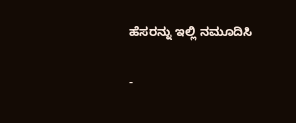ಹೆಸರನ್ನು ಇಲ್ಲಿ ನಮೂದಿಸಿ

-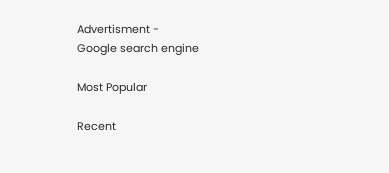Advertisment -
Google search engine

Most Popular

Recent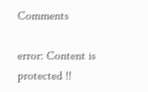Comments

error: Content is protected !!